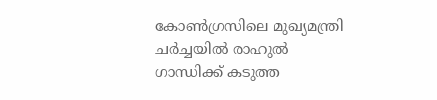കോണ്‍ഗ്രസിലെ മുഖ്യമന്ത്രി ചര്‍ച്ചയില്‍ രാഹുല്‍ ഗാന്ധിക്ക് കടുത്ത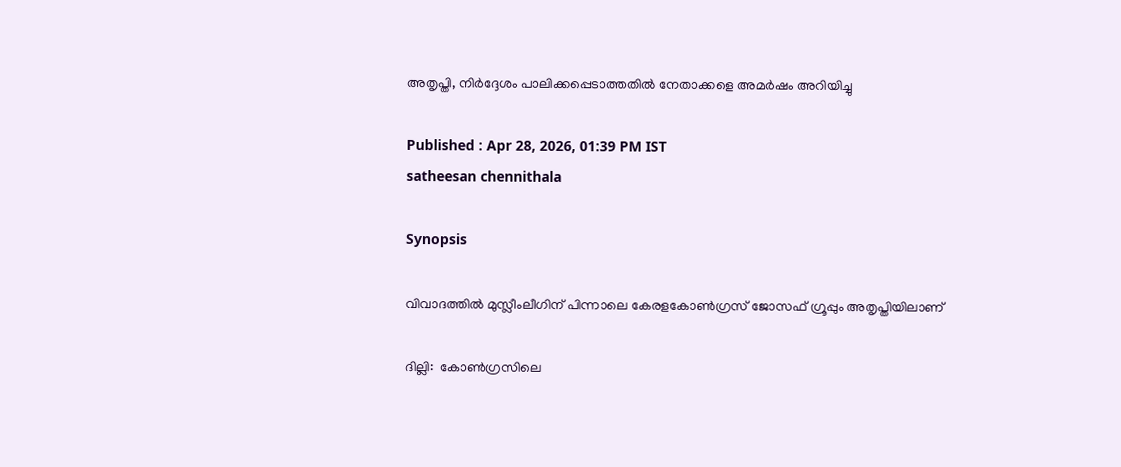അതൃപ്തി, നിര്‍ദ്ദേശം പാലിക്കപ്പെടാത്തതില്‍ നേതാക്കളെ അമര്‍ഷം അറിയിച്ചു

Published : Apr 28, 2026, 01:39 PM IST
satheesan chennithala

Synopsis

വിവാദത്തില്‍ മുസ്ലീംലീഗിന് പിന്നാലെ കേരളകോണ്‍ഗ്രസ് ജോസഫ് ഗ്രൂപ്പും അതൃപ്തിയിലാണ്

ദില്ലി:  കോണ്‍ഗ്രസിലെ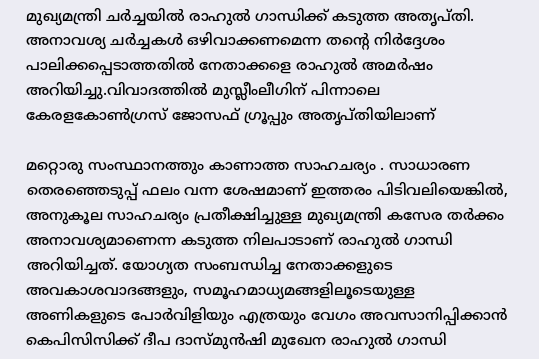മുഖ്യമന്ത്രി ചര്‍ച്ചയില്‍ രാഹുല്‍ ഗാന്ധിക്ക് കടുത്ത അതൃപ്തി. അനാവശ്യ ചര്‍ച്ചകള്‍ ഒഴിവാക്കണമെന്ന തന്‍റെ നിര്‍ദ്ദേശം പാലിക്കപ്പെടാത്തതില്‍ നേതാക്കളെ രാഹുല്‍ അമര്‍ഷം അറിയിച്ചു.വിവാദത്തില്‍ മുസ്ലീംലീഗിന് പിന്നാലെ കേരളകോണ്‍ഗ്രസ് ജോസഫ് ഗ്രൂപ്പും അതൃപ്തിയിലാണ്

മറ്റൊരു സംസ്ഥാനത്തും കാണാത്ത സാഹചര്യം . സാധാരണ തെരഞ്ഞെടുപ്പ് ഫലം വന്ന ശേഷമാണ് ഇത്തരം പിടിവലിയെങ്കില്‍, അനുകൂല സാഹചര്യം പ്രതീക്ഷിച്ചുള്ള മുഖ്യമന്ത്രി കസേര തര്‍ക്കം അനാവശ്യമാണെന്ന കടുത്ത നിലപാടാണ് രാഹുല്‍ ഗാന്ധി അറിയിച്ചത്. യോഗ്യത സംബന്ധിച്ച നേതാക്കളുടെ അവകാശവാദങ്ങളും, സമൂഹമാധ്യമങ്ങളിലൂടെയുള്ള അണികളുടെ പോര്‍വിളിയും എത്രയും വേഗം അവസാനിപ്പിക്കാന്‍ കെപിസിസിക്ക് ദീപ ദാസ്മുന്‍ഷി മുഖേന രാഹുല്‍ ഗാന്ധി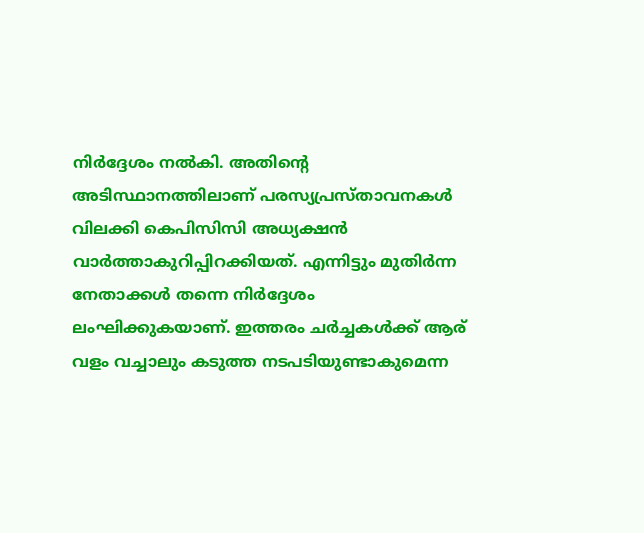നിര്‍ദ്ദേശം നല്‍കി. അതിന്‍റെ അടിസ്ഥാനത്തിലാണ് പരസ്യപ്രസ്താവനകള്‍ വിലക്കി കെപിസിസി അധ്യക്ഷന്‍ വാര്‍ത്താകുറിപ്പിറക്കിയത്. എന്നിട്ടും മുതിര്‍ന്ന നേതാക്കള്‍ തന്നെ നിര്‍ദ്ദേശം ലംഘിക്കുകയാണ്. ഇത്തരം ചര്‍ച്ചകള്‍ക്ക് ആര് വളം വച്ചാലും കടുത്ത നടപടിയുണ്ടാകുമെന്ന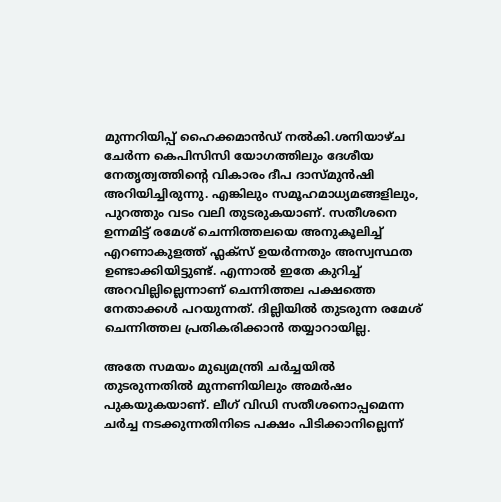മുന്നറിയിപ്പ് ഹൈക്കമാന്‍ഡ് നല്‍കി.ശനിയാഴ്ച ചേര്‍ന്ന കെപിസിസി യോഗത്തിലും ദേശീയ നേതൃത്വത്തിന്‍റെ വികാരം ദീപ ദാസ്മുന്‍ഷി അറിയിച്ചിരുന്നു. എങ്കിലും സമൂഹമാധ്യമങ്ങളിലും, പുറത്തും വടം വലി തുടരുകയാണ്. സതീശനെ ഉന്നമിട്ട് രമേശ് ചെന്നിത്തലയെ അനുകൂലിച്ച് എറണാകുളത്ത് ഫ്ലക്സ് ഉയര്‍ന്നതും അസ്വസ്ഥത ഉണ്ടാക്കിയിട്ടുണ്ട്. എന്നാല്‍ ഇതേ കുറിച്ച് അറവില്ലില്ലെന്നാണ് ചെന്നിത്തല പക്ഷത്തെ നേതാക്കള്‍ പറയുന്നത്. ദില്ലിയില്‍ തുടരുന്ന രമേശ് ചെന്നിത്തല പ്രതികരിക്കാന്‍ തയ്യാറായില്ല.

അതേ സമയം മുഖ്യമന്ത്രി ചര്‍ച്ചയില്‍ തുടരുന്നതില്‍ മുന്നണിയിലും അമര്‍ഷം പുകയുകയാണ്. ലീഗ് വിഡി സതീശനൊപ്പമെന്ന ചര്‍ച്ച നടക്കുന്നതിനിടെ പക്ഷം പിടിക്കാനില്ലെന്ന്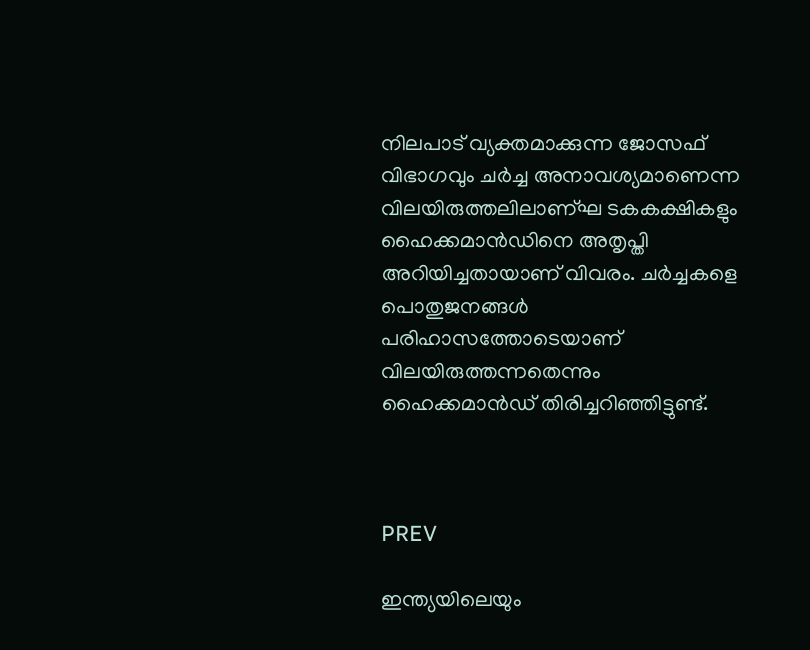നിലപാട് വ്യക്തമാക്കുന്ന ജോസഫ് വിഭാഗവും ചര്‍ച്ച അനാവശ്യമാണെന്ന വിലയിരുത്തലിലാണ്ഘ ടകകക്ഷികളും ഹൈക്കമാന്‍ഡിനെ അതൃപ്തി അറിയിച്ചതായാണ് വിവരം. ചര്‍ച്ചകളെ പൊതുജനങ്ങള്‍ പരിഹാസത്തോടെയാണ് വിലയിരുത്തന്നതെന്നും ഹൈക്കമാന്‍ഡ് തിരിച്ചറിഞ്ഞിട്ടുണ്ട്.



PREV

ഇന്ത്യയിലെയും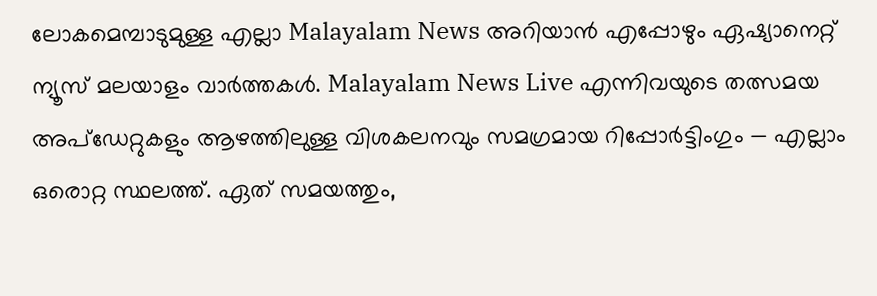ലോകമെമ്പാടുമുള്ള എല്ലാ Malayalam News അറിയാൻ എപ്പോഴും ഏഷ്യാനെറ്റ് ന്യൂസ് മലയാളം വാർത്തകൾ. Malayalam News Live എന്നിവയുടെ തത്സമയ അപ്‌ഡേറ്റുകളും ആഴത്തിലുള്ള വിശകലനവും സമഗ്രമായ റിപ്പോർട്ടിംഗും — എല്ലാം ഒരൊറ്റ സ്ഥലത്ത്. ഏത് സമയത്തും,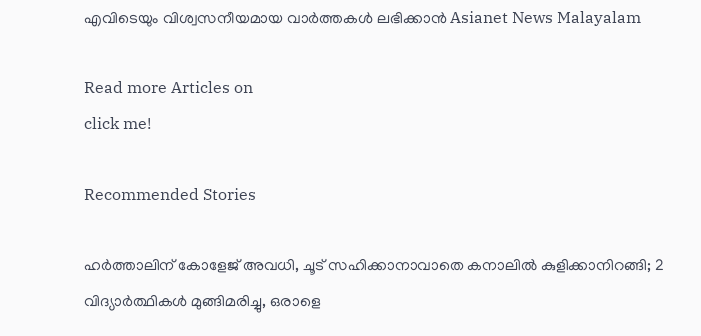എവിടെയും വിശ്വസനീയമായ വാർത്തകൾ ലഭിക്കാൻ Asianet News Malayalam

Read more Articles on
click me!

Recommended Stories

ഹർത്താലിന് കോളേജ് അവധി, ചൂട് സഹിക്കാനാവാതെ കനാലിൽ കുളിക്കാനിറങ്ങി; 2 വിദ്യാർത്ഥികൾ മുങ്ങിമരിച്ചു, ഒരാളെ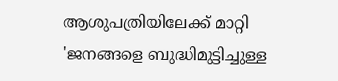ആശുപത്രിയിലേക്ക് മാറ്റി
'ജനങ്ങളെ ബുദ്ധിമുട്ടിച്ചുള്ള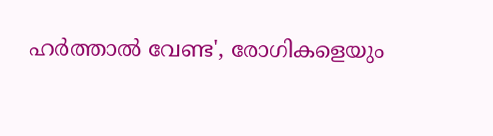ഹർത്താൽ വേണ്ട', രോഗികളെയും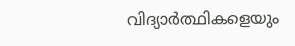വിദ്യാർത്ഥികളെയും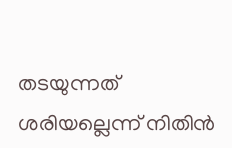തടയുന്നത് ശരിയല്ലെന്ന് നിതിൻ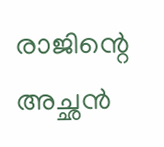രാജിന്റെ അച്ഛൻ